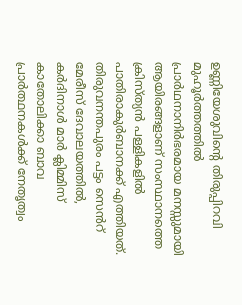ഉണ്ണിയേശുവിന്‍റെ തിരുപ്പിറവി മുഹൂര്‍ത്തത്തില്‍ പ്രാര്‍ഥനാനിര്‍ഭരമായ മനസ്സുമായി ആയിരങ്ങളാണ് സംസ്ഥാനത്തെ ക്രിസ്ത്യന്‍ പള്ളികളില്‍ പാതിരാകുര്‍ബാനക്ക് എത്തിയത്. തിരുവനന്തപുരം പട്ടം സെൻറ് മേരീസ് ദേവാലയത്തിൽ, കർദിനാൾ മാർ ക്ലിമ്മിസ് കാതോലിക്കാ ബാവ പ്രാർത്ഥനകൾക്ക് നേതൃത്വം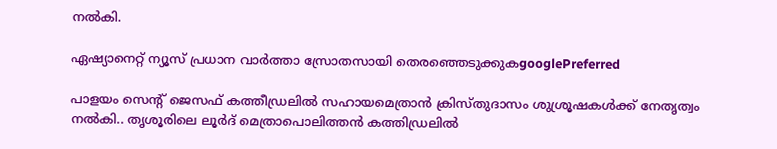നൽകി.

ഏഷ്യാനെറ്റ് ന്യൂസ് പ്രധാന വാർത്താ സ്രോതസായി തെരഞ്ഞെടുക്കുകgooglePreferred

പാളയം സെന്‍റ് ജെസഫ് കത്തീഡ്രലില്‍ സഹായമെത്രാന്‍ ക്രിസ്തുദാസം ശുശ്രൂഷകള്‍ക്ക് നേതൃത്വം നല്‍കി.. തൃശൂരിലെ ലൂര്‍ദ് മെത്രാപൊലിത്തന്‍ കത്തിഡ്രലില്‍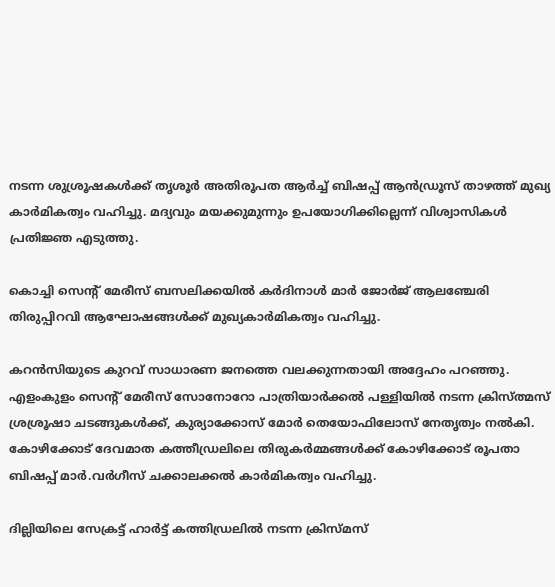നടന്ന ശുശ്രൂഷകള്‍ക്ക് തൃശൂര്‍ അതിരൂപത ആര്‍ച്ച് ബിഷപ്പ് ആൻ‍ഡ്രൂസ് താഴത്ത് മുഖ്യ കാര്‍മികത്വം വഹിച്ചു. മദ്യവും മയക്കുമുന്നും ഉപയോഗിക്കില്ലെന്ന് വിശ്വാസികള്‍ പ്രതിജ്ഞ എടുത്തു.

കൊച്ചി സെന്‍റ് മേരീസ് ബസലിക്കയില്‍ കര്‍ദിനാള്‍ മാര്‍ ജോര്‍ജ് ആലഞ്ചേരി തിരുപ്പിറവി ആഘോഷങ്ങൾക്ക് മുഖ്യകാർമികത്വം വഹിച്ചു.

കറന്‍സിയുടെ കുറവ് സാധാരണ ജനത്തെ വലക്കുന്നതായി അദ്ദേഹം പറഞ്ഞു. എളംകുളം സെന്‍റ് മേരീസ് സോനോറോ പാത്രിയാര്‍ക്കല്‍ പള്ളിയില്‍ നടന്ന ക്രിസ്ത്മസ് ശ്രശ്രൂഷാ ചടങ്ങുകള്‍ക്ക്, കുര്യാക്കോസ് മോര്‍ തെയോഫിലോസ് നേതൃത്വം നല്‍കി. കോഴിക്കോട് ദേവമാത കത്തീഡ്രലിലെ തിരുകർമ്മങ്ങൾക്ക് കോഴിക്കോട് രൂപതാ ബിഷപ്പ് മാർ.വർഗീസ് ചക്കാലക്കൽ കാർമികത്വം വഹിച്ചു.

ദില്ലിയിലെ സേക്രട്ട് ഹാര്‍ട്ട് കത്തിഡ്രലില്‍ നടന്ന ക്രിസ്മസ്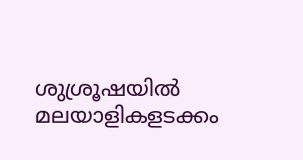ശുശ്രൂഷയില്‍ മലയാളികളടക്കം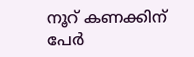നൂറ് കണക്കിന് പേര്‍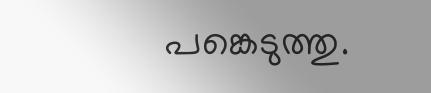പങ്കെടുത്തു.